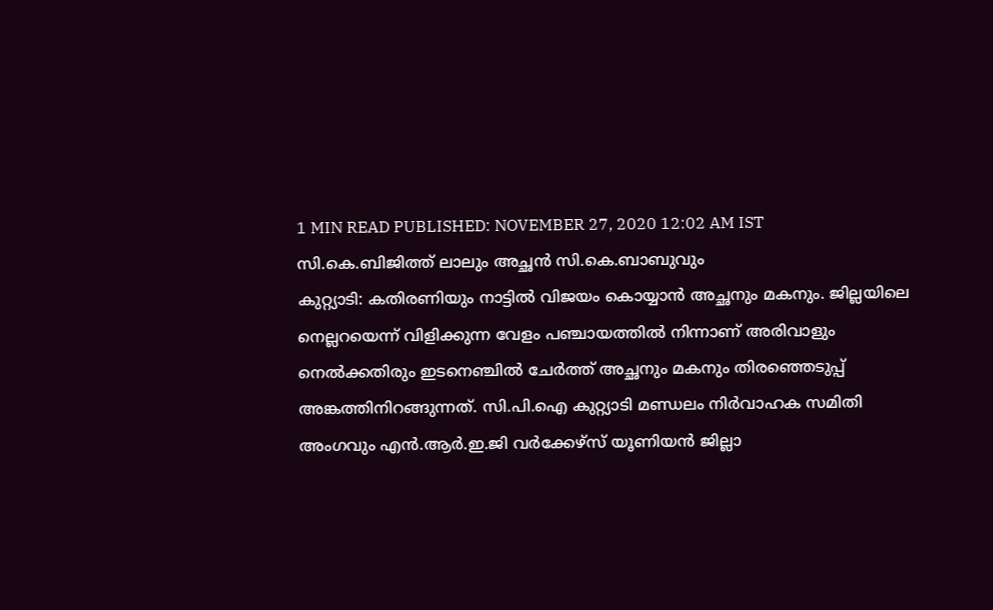1 MIN READ PUBLISHED: NOVEMBER 27, 2020 12:02 AM IST
സി.കെ.ബിജിത്ത് ലാലും അച്ഛൻ സി.കെ.ബാബുവും
കുറ്റ്യാടി: കതിരണിയും നാട്ടിൽ വിജയം കൊയ്യാൻ അച്ഛനും മകനും. ജില്ലയിലെ നെല്ലറയെന്ന് വിളിക്കുന്ന വേളം പഞ്ചായത്തിൽ നിന്നാണ് അരിവാളും നെൽക്കതിരും ഇടനെഞ്ചിൽ ചേർത്ത് അച്ഛനും മകനും തിരഞ്ഞെടുപ്പ് അങ്കത്തിനിറങ്ങുന്നത്. സി.പി.ഐ കുറ്റ്യാടി മണ്ഡലം നിർവാഹക സമിതി അംഗവും എൻ.ആർ.ഇ.ജി വർക്കേഴ്സ് യൂണിയൻ ജില്ലാ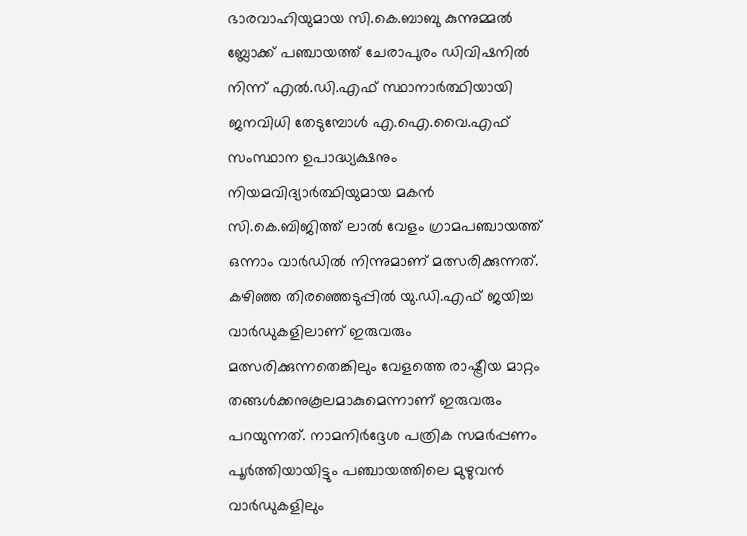ഭാരവാഹിയുമായ സി.കെ.ബാബു കുന്നുമ്മൽ ബ്ലോക്ക് പഞ്ചായത്ത് ചേരാപുരം ഡിവിഷനിൽ നിന്ന് എൽ.ഡി.എഫ് സ്ഥാനാർത്ഥിയായി ജനവിധി തേടുമ്പോൾ എ.ഐ.വൈ.എഫ് സംസ്ഥാന ഉപാദ്ധ്യക്ഷനും നിയമവിദ്യാർത്ഥിയുമായ മകൻ സി.കെ.ബിജിത്ത് ലാൽ വേളം ഗ്രാമപഞ്ചായത്ത് ഒന്നാം വാർഡിൽ നിന്നുമാണ് മത്സരിക്കുന്നത്. കഴിഞ്ഞ തിരഞ്ഞെടുപ്പിൽ യു.ഡി.എഫ് ജയിച്ച വാർഡുകളിലാണ് ഇരുവരും മത്സരിക്കുന്നതെങ്കിലും വേളത്തെ രാഷ്ട്രീയ മാറ്റം തങ്ങൾക്കനുകൂലമാകുമെന്നാണ് ഇരുവരും പറയുന്നത്. നാമനിർദ്ദേശ പത്രിക സമർപ്പണം പൂർത്തിയായിട്ടും പഞ്ചായത്തിലെ മുഴുവൻ വാർഡുകളിലും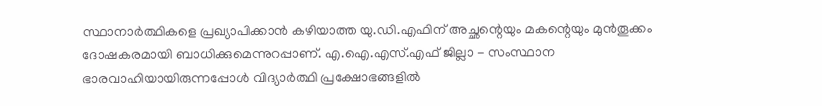സ്ഥാനാർത്ഥികളെ പ്രഖ്യാപിക്കാൻ കഴിയാത്ത യു.ഡി.എഫിന് അച്ഛന്റെയും മകന്റെയും മുൻതൂക്കം ദോഷകരമായി ബാധിക്കുമെന്നുറപ്പാണ്. എ.ഐ.എസ്.എഫ് ജില്ലാ - സംസ്ഥാന ഭാരവാഹിയായിരുന്നപ്പോൾ വിദ്യാർത്ഥി പ്രക്ഷോഭങ്ങളിൽ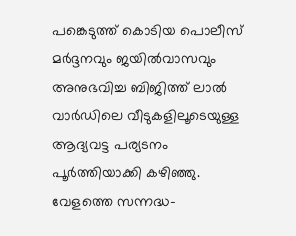പങ്കെടുത്ത് കൊടിയ പൊലീസ് മർദ്ദനവും ജയിൽവാസവും അനുഭവിച്ച ബിജിത്ത് ലാൽ വാർഡിലെ വീടുകളിലൂടെയുള്ള ആദ്യവട്ട പര്യടനം പൂർത്തിയാക്കി കഴിഞ്ഞു. വേളത്തെ സന്നദ്ധ-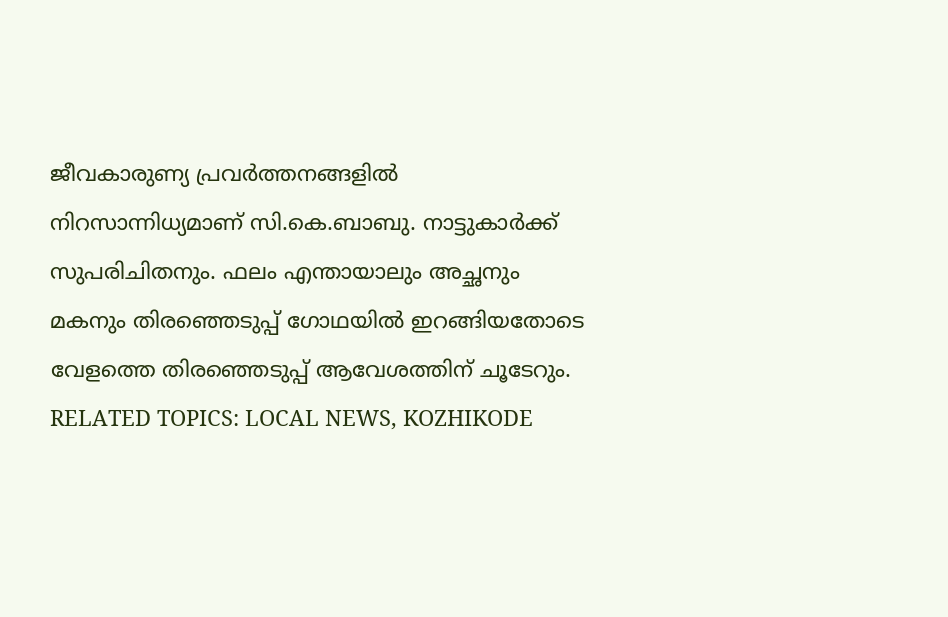ജീവകാരുണ്യ പ്രവർത്തനങ്ങളിൽ നിറസാന്നിധ്യമാണ് സി.കെ.ബാബു. നാട്ടുകാർക്ക് സുപരിചിതനും. ഫലം എന്തായാലും അച്ഛനും മകനും തിരഞ്ഞെടുപ്പ് ഗോഥയിൽ ഇറങ്ങിയതോടെ വേളത്തെ തിരഞ്ഞെടുപ്പ് ആവേശത്തിന് ചൂടേറും.
RELATED TOPICS: LOCAL NEWS, KOZHIKODE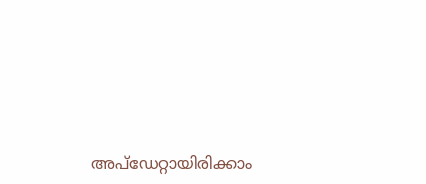അപ്ഡേറ്റായിരിക്കാം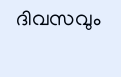ദിവസവും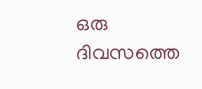ഒരു ദിവസത്തെ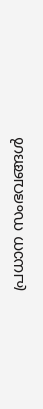പ്രധാന സംഭവങ്ങൾ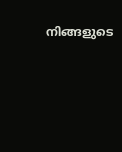നിങ്ങളുടെ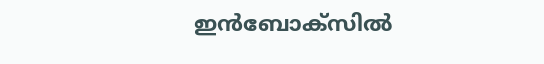ഇൻബോക്സിൽ